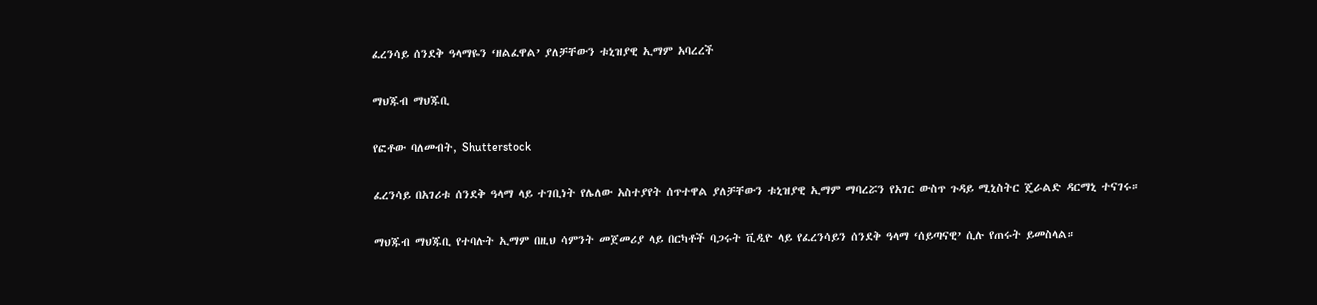ፈረንሳይ ሰንደቅ ዓላማዬን ‘ዘልፈዋል’ ያለቻቸውን ቱኒዝያዊ ኢማም አባረረች

ማህጁብ ማህጁቢ

የፎቶው ባለመብት, Shutterstock

ፈረንሳይ በአገሪቱ ሰንደቅ ዓላማ ላይ ተገቢነት የሌለው አስተያየት ሰጥተዋል ያለቻቸውን ቱኒዝያዊ ኢማም ማባረሯን የአገር ውስጥ ጉዳይ ሚኒስትር ጄራልድ ዳርማኒ ተናገሩ።

ማህጁብ ማህጁቢ የተባሉት ኢማም በዚህ ሳምንት መጀመሪያ ላይ በርካቶች ባጋሩት ቪዲዮ ላይ የፈረንሳይን ሰንደቅ ዓላማ ‘ሰይጣናዊ’ ሲሉ የጠሩት ይመስላል።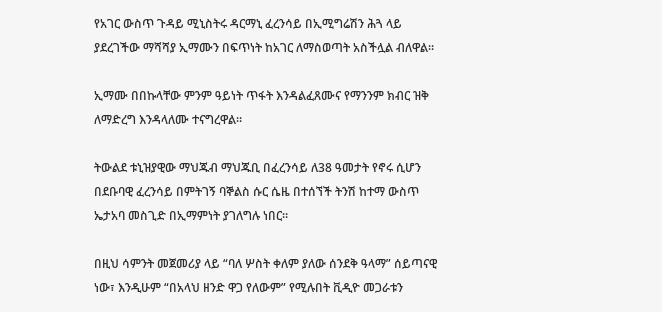የአገር ውስጥ ጉዳይ ሚኒስትሩ ዳርማኒ ፈረንሳይ በኢሚግሬሽን ሕጓ ላይ ያደረገችው ማሻሻያ ኢማሙን በፍጥነት ከአገር ለማስወጣት አስችሏል ብለዋል።

ኢማሙ በበኩላቸው ምንም ዓይነት ጥፋት እንዳልፈጸሙና የማንንም ክብር ዝቅ ለማድረግ እንዳላለሙ ተናግረዋል።

ትውልደ ቱኒዝያዊው ማህጁብ ማህጁቢ በፈረንሳይ ለ38 ዓመታት የኖሩ ሲሆን በደቡባዊ ፈረንሳይ በምትገኝ ባኞልስ ሱር ሴዜ በተሰኘች ትንሽ ከተማ ውስጥ ኤታአባ መስጊድ በኢማምነት ያገለግሉ ነበር።

በዚህ ሳምንት መጀመሪያ ላይ “ባለ ሦስት ቀለም ያለው ሰንደቅ ዓላማ” ሰይጣናዊ ነው፣ እንዲሁም “በአላህ ዘንድ ዋጋ የለውም” የሚሉበት ቪዲዮ መጋራቱን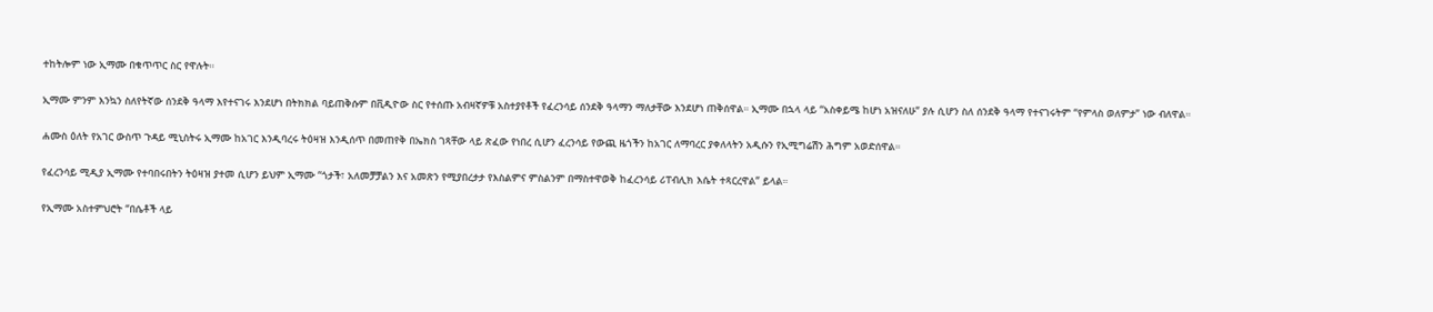ተከትሎም ነው ኢማሙ በቁጥጥር ስር የዋሉት።

ኢማሙ ምንም እንኳን ስለየትኛው ሰንደቅ ዓላማ እየተናገሩ እንደሆነ በትክክል ባይጠቅሱም በቪዲዮው ስር የተሰጡ አብዛኛዎቹ አስተያየቶች የፈረንሳይ ሰንደቅ ዓላማን ማለታቸው እንደሆነ ጠቅሰዋል። ኢማሙ በኋላ ላይ “አስቀይሜ ከሆነ አዝናለሁ” ያሉ ሲሆን ስለ ሰንደቅ ዓላማ የተናገሩትም “የምላስ ወለምታ” ነው ብለዋል።

ሐሙስ ዕለት የአገር ውስጥ ጉዳይ ሚኒስትሩ ኢማሙ ከአገር እንዲባረሩ ትዕዛዝ እንዲሰጥ በመጠየቅ በኤክስ ገጻቸው ላይ ጽፈው የነበረ ሲሆን ፈረንሳይ የውጪ ዜጎችን ከአገር ለማባረር ያቀለላትን አዲሱን የኢሚግሬሽን ሕግም አወድሰዋል።

የፈረንሳይ ሚዲያ ኢማሙ የተባበሩበትን ትዕዛዝ ያተመ ሲሆን ይህም ኢማሙ “ጎታች፣ አለመቻቻልን እና አመጽን የሚያበረታታ የእስልምና ምስልንም በማስተዋወቅ ከፈረንሳይ ሪፐብሊክ እሴት ተጻርረዋል” ይላል።

የኢማሙ አስተምህሮት “በሴቶች ላይ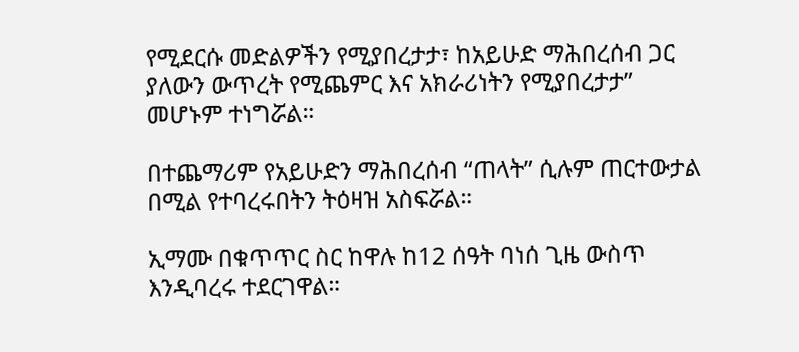የሚደርሱ መድልዎችን የሚያበረታታ፣ ከአይሁድ ማሕበረሰብ ጋር ያለውን ውጥረት የሚጨምር እና አክራሪነትን የሚያበረታታ” መሆኑም ተነግሯል።

በተጨማሪም የአይሁድን ማሕበረሰብ “ጠላት” ሲሉም ጠርተውታል በሚል የተባረሩበትን ትዕዛዝ አስፍሯል።

ኢማሙ በቁጥጥር ስር ከዋሉ ከ12 ሰዓት ባነሰ ጊዜ ውስጥ እንዲባረሩ ተደርገዋል።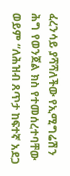ፈረንሳይ ያሻሻለችው የኢሚግሬሽን ሕግ የወንጀል ክስ የተመሰረተባቸው ወይም “ለሕዝብ ጸጥታ ከፍተኛ አደጋ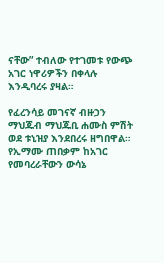ናቸው” ተብለው የተገመቱ የውጭ አገር ነዋሪዎችን በቀላሉ እንዲባረሩ ያዛል።

የፈረንሳይ መገናኛ ብዙኃን ማህጁብ ማህጁቢ ሐሙስ ምሽት ወደ ቱኒዝያ እንደበረሩ ዘግበዋል። የኢማሙ ጠበቃም ከአገር የመባረራቸውን ውሳኔ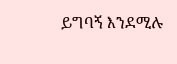ይግባኝ እንደሚሉ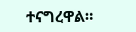ተናግረዋል።